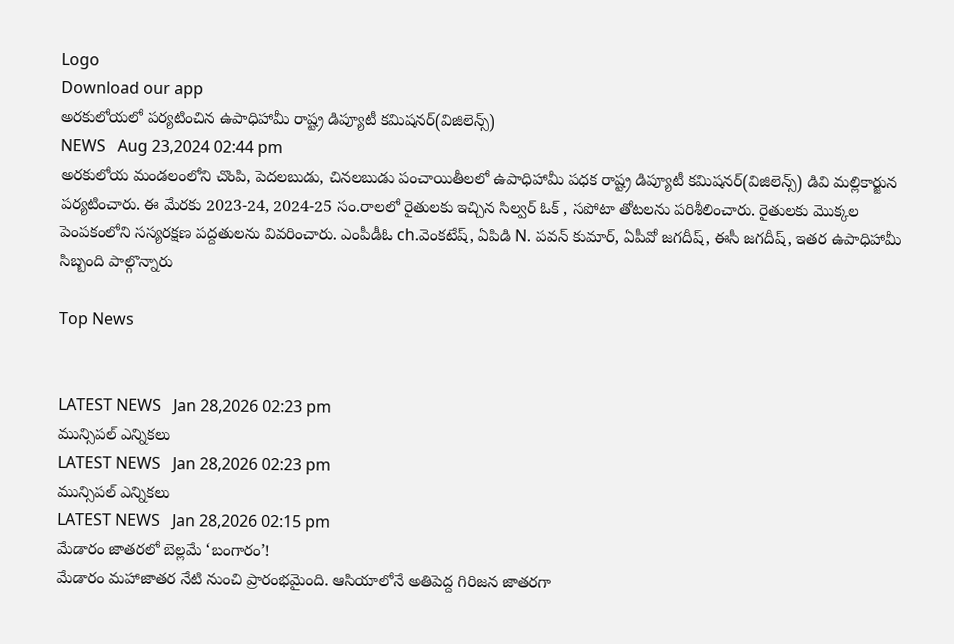Logo
Download our app
అరకులోయలో పర్యటించిన ఉపాధిహామీ రాష్ట్ర డిప్యూటీ కమిషనర్(విజిలెన్స్)
NEWS   Aug 23,2024 02:44 pm
అరకులోయ మండలంలోని చొంపి, పెదలబుడు, చినలబుడు పంచాయితీలలో ఉపాధిహామీ పధక రాష్ట్ర డిప్యూటీ కమిషనర్(విజిలెన్స్) డివి మల్లికార్జున పర్యటించారు. ఈ మేరకు 2023-24, 2024-25 సం.రాలలో రైతులకు ఇచ్చిన సిల్వర్ ఓక్ , సపోటా తోటలను పరిశీలించారు. రైతులకు మొక్కల పెంపకంలోని సస్యరక్షణ పద్దతులను వివరించారు. ఎంపీడీఓ ch.వెంకటేష్, ఏపిడి N. పవన్ కుమార్, ఏపీవో జగదీష్, ఈసీ జగదీష్, ఇతర ఉపాధిహామీ సిబ్బంది పాల్గొన్నారు

Top News


LATEST NEWS   Jan 28,2026 02:23 pm
మున్సిపల్ ఎన్నికలు
LATEST NEWS   Jan 28,2026 02:23 pm
మున్సిపల్ ఎన్నికలు
LATEST NEWS   Jan 28,2026 02:15 pm
మేడారం జాతరలో బెల్లమే ‘బంగారం’!
మేడారం మహాజాతర నేటి నుంచి ప్రారంభమైంది. ఆసియాలోనే అతిపెద్ద గిరిజన జాత‌రగా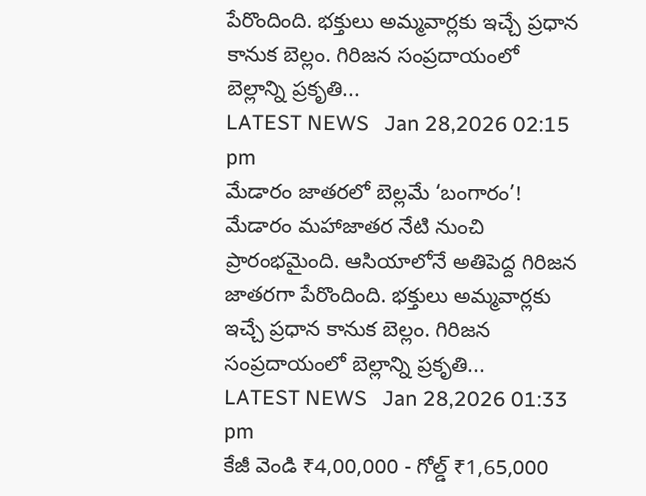పేరొందింది. భక్తులు అమ్మవార్లకు ఇచ్చే ప్రధాన కానుక బెల్లం. గిరిజన సంప్రదాయంలో బెల్లాన్ని ప్రకృతి...
LATEST NEWS   Jan 28,2026 02:15 pm
మేడారం జాతరలో బెల్లమే ‘బంగారం’!
మేడారం మహాజాతర నేటి నుంచి ప్రారంభమైంది. ఆసియాలోనే అతిపెద్ద గిరిజన జాత‌రగా పేరొందింది. భక్తులు అమ్మవార్లకు ఇచ్చే ప్రధాన కానుక బెల్లం. గిరిజన సంప్రదాయంలో బెల్లాన్ని ప్రకృతి...
LATEST NEWS   Jan 28,2026 01:33 pm
కేజీ వెండి ₹4,00,000 - గోల్డ్ ₹1,65,000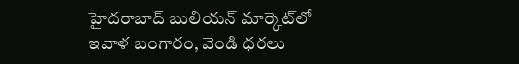హైదరాబాద్ బులియన్ మార్కెట్‌లో ఇవాళ బంగారం, వెండి ధరలు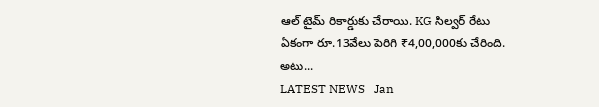ఆల్ టైమ్ రికార్డుకు చేరాయి. KG సిల్వర్ రేటు ఏకంగా రూ.13వేలు పెరిగి ₹4,00,000కు చేరింది. అటు...
LATEST NEWS   Jan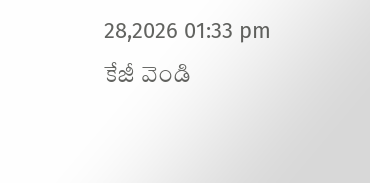28,2026 01:33 pm
కేజీ వెండి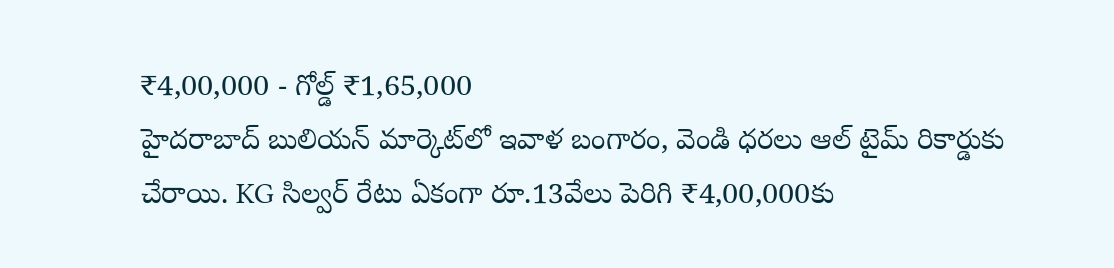₹4,00,000 - గోల్డ్ ₹1,65,000
హైదరాబాద్ బులియన్ మార్కెట్‌లో ఇవాళ బంగారం, వెండి ధరలు ఆల్ టైమ్ రికార్డుకు చేరాయి. KG సిల్వర్ రేటు ఏకంగా రూ.13వేలు పెరిగి ₹4,00,000కు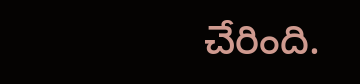చేరింది.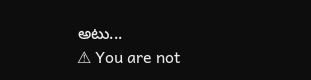అటు...
⚠ You are not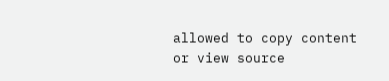allowed to copy content or view source